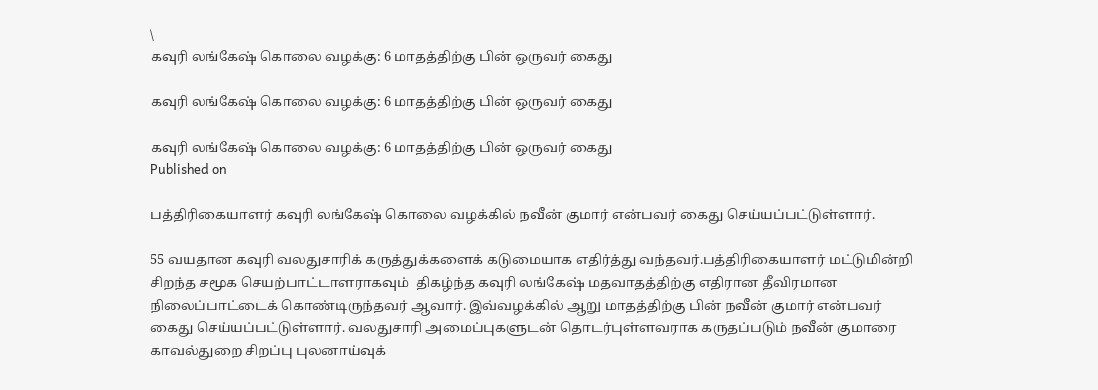\
கவுரி லங்கேஷ் கொலை வழக்கு: 6 மாதத்திற்கு பின் ஒருவர் கைது

கவுரி லங்கேஷ் கொலை வழக்கு: 6 மாதத்திற்கு பின் ஒருவர் கைது

கவுரி லங்கேஷ் கொலை வழக்கு: 6 மாதத்திற்கு பின் ஒருவர் கைது
Published on

பத்திரிகையாளர் கவுரி லங்கேஷ் கொலை வழக்கில் நவீன் குமார் என்பவர் கைது செய்யப்பட்டுள்ளார்.

55 வயதான கவுரி வலதுசாரிக் கருத்துக்களைக் கடுமையாக எதிர்த்து வந்தவர்.பத்திரிகையாளர் மட்டுமின்றி சிறந்த சமூக செயற்பாட்டாளராகவும்  திகழ்ந்த கவுரி லங்கேஷ் மதவாதத்திற்கு எதிரான தீவிரமான நிலைப்பாட்டைக் கொண்டிருந்தவர் ஆவார். இவ்வழக்கில் ஆறு மாதத்திற்கு பின் நவீன் குமார் என்பவர் கைது செய்யப்பட்டுள்ளார். வலதுசாரி அமைப்புகளுடன் தொடர்புள்ளவராக கருதப்படும் நவீன் குமாரை காவல்துறை சிறப்பு புலனாய்வுக்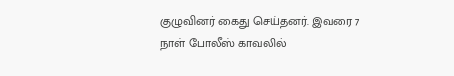குழுவினர் கைது செய்தனர். இவரை 7 நாள் போலீஸ் காவலில்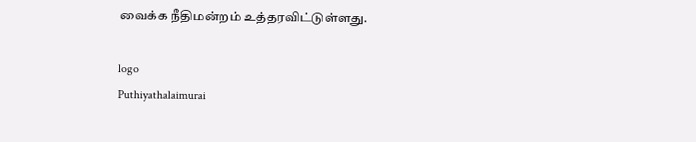வைக்க நீதிமன்றம் உத்தரவிட்டுள்ளது.

logo
Puthiyathalaimurai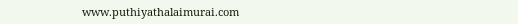www.puthiyathalaimurai.com